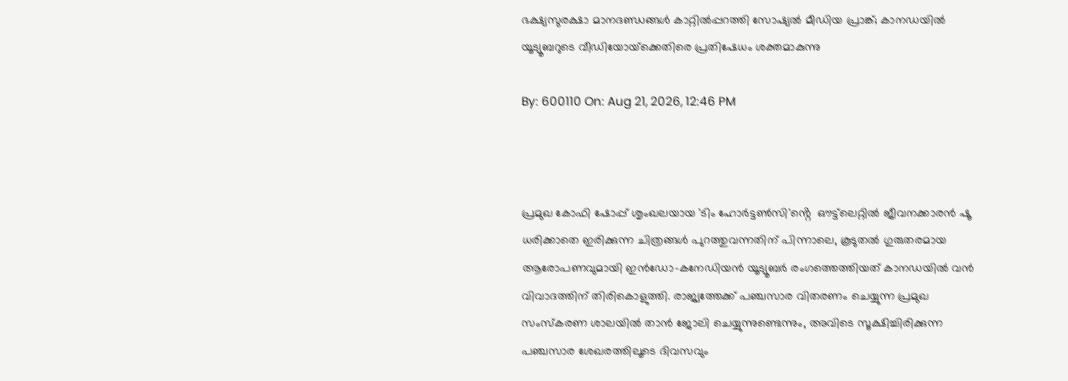ഭക്ഷ്യസുരക്ഷാ മാനദണ്ഡങ്ങൾ കാറ്റിൽപ്പറത്തി സോഷ്യൽ മീഡിയ പ്രാങ്ക്; കാനഡയിൽ യൂട്യൂബറുടെ വീഡിയോയ്‌ക്കെതിരെ പ്രതിഷേധം ശക്തമാകുന്നു

By: 600110 On: Aug 21, 2026, 12:46 PM



പ്രമുഖ കോഫി ഷോപ്പ് ശൃംഖലയായ 'ടിം ഹോർട്ടൺസി'ൻ്റെ  ഔട്ട്‌ലെറ്റിൽ ജീവനക്കാരൻ ഷൂ ധരിക്കാതെ ഇരിക്കുന്ന ചിത്രങ്ങൾ പുറത്തുവന്നതിന് പിന്നാലെ, കൂടുതൽ ഗുരുതരമായ ആരോപണവുമായി ഇൻഡോ-കനേഡിയൻ യൂട്യൂബർ രംഗത്തെത്തിയത് കാനഡയിൽ വൻ വിവാദത്തിന് തിരികൊളുത്തി. രാജ്യത്തേക്ക് പഞ്ചസാര വിതരണം ചെയ്യുന്ന പ്രമുഖ സംസ്കരണ ശാലയിൽ താൻ ജോലി ചെയ്യുന്നുണ്ടെന്നും, അവിടെ സൂക്ഷിച്ചിരിക്കുന്ന  പഞ്ചസാര ശേഖരത്തിലൂടെ ദിവസവും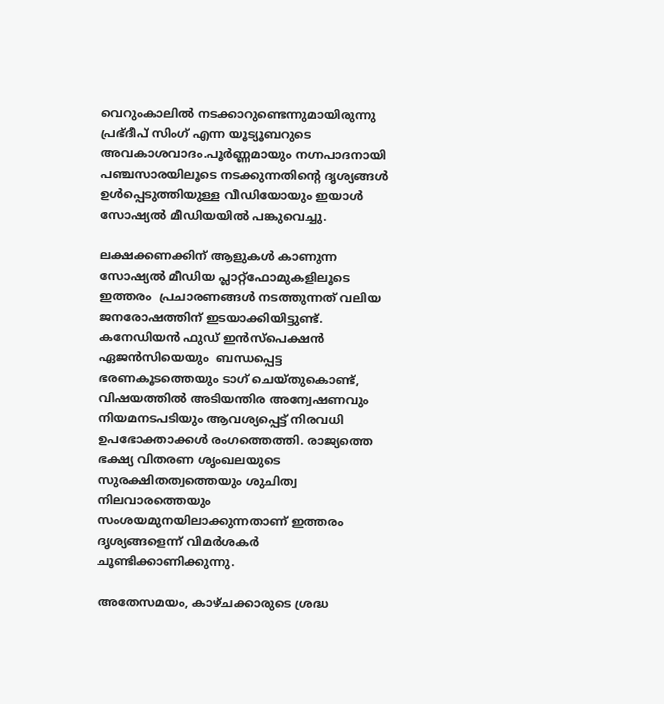വെറുംകാലിൽ നടക്കാറുണ്ടെന്നുമായിരുന്നു പ്രഭ്ദീപ് സിംഗ് എന്ന യൂട്യൂബറുടെ അവകാശവാദം.പൂർണ്ണമായും നഗ്നപാദനായി പഞ്ചസാരയിലൂടെ നടക്കുന്നതിന്റെ ദൃശ്യങ്ങൾ ഉൾപ്പെടുത്തിയുള്ള വീഡിയോയും ഇയാൾ സോഷ്യൽ മീഡിയയിൽ പങ്കുവെച്ചു.

ലക്ഷക്കണക്കിന് ആളുകൾ കാണുന്ന സോഷ്യൽ മീഡിയ പ്ലാറ്റ്‌ഫോമുകളിലൂടെ ഇത്തരം  പ്രചാരണങ്ങൾ നടത്തുന്നത് വലിയ ജനരോഷത്തിന് ഇടയാക്കിയിട്ടുണ്ട്. കനേഡിയൻ ഫുഡ് ഇൻസ്‌പെക്ഷൻ ഏജൻസിയെയും  ബന്ധപ്പെട്ട ഭരണകൂടത്തെയും ടാഗ് ചെയ്തുകൊണ്ട്, വിഷയത്തിൽ അടിയന്തിര അന്വേഷണവും നിയമനടപടിയും ആവശ്യപ്പെട്ട് നിരവധി ഉപഭോക്താക്കൾ രംഗത്തെത്തി. രാജ്യത്തെ ഭക്ഷ്യ വിതരണ ശൃംഖലയുടെ സുരക്ഷിതത്വത്തെയും ശുചിത്വ നിലവാരത്തെയും സംശയമുനയിലാക്കുന്നതാണ് ഇത്തരം ദൃശ്യങ്ങളെന്ന് വിമർശകർ ചൂണ്ടിക്കാണിക്കുന്നു.

അതേസമയം, കാഴ്ചക്കാരുടെ ശ്രദ്ധ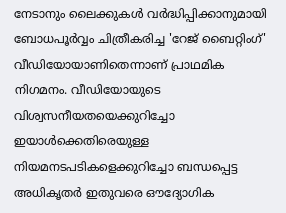നേടാനും ലൈക്കുകൾ വർദ്ധിപ്പിക്കാനുമായി ബോധപൂർവ്വം ചിത്രീകരിച്ച 'റേജ് ബൈറ്റിംഗ്'  വീഡിയോയാണിതെന്നാണ് പ്രാഥമിക നിഗമനം. വീഡിയോയുടെ വിശ്വസനീയതയെക്കുറിച്ചോ ഇയാൾക്കെതിരെയുള്ള നിയമനടപടികളെക്കുറിച്ചോ ബന്ധപ്പെട്ട അധികൃതർ ഇതുവരെ ഔദ്യോഗിക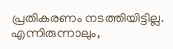പ്രതികരണം നടത്തിയിട്ടില്ല. എന്നിരുന്നാലും,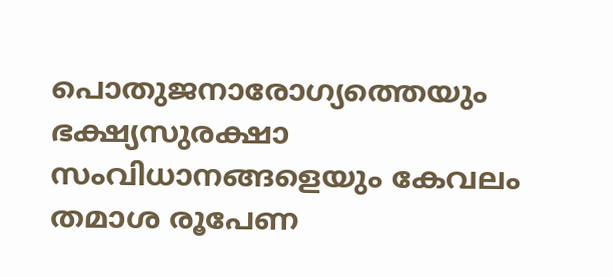പൊതുജനാരോഗ്യത്തെയും ഭക്ഷ്യസുരക്ഷാ സംവിധാനങ്ങളെയും കേവലം തമാശ രൂപേണ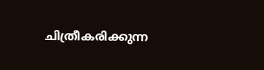ചിത്രീകരിക്കുന്ന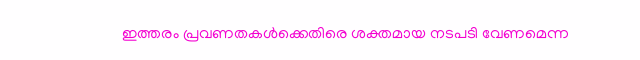ഇത്തരം പ്രവണതകൾക്കെതിരെ ശക്തമായ നടപടി വേണമെന്ന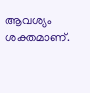ആവശ്യം ശക്തമാണ്.